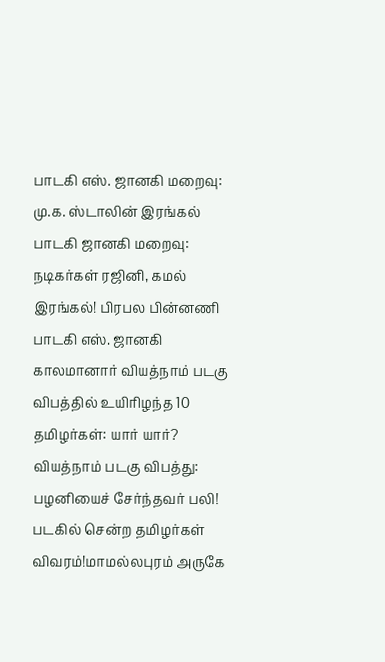பாடகி எஸ். ஜானகி மறைவு: மு.க. ஸ்டாலின் இரங்கல் பாடகி ஜானகி மறைவு: நடிகர்கள் ரஜினி, கமல் இரங்கல்! பிரபல பின்னணி பாடகி எஸ். ஜானகி காலமானார் வியத்நாம் படகு விபத்தில் உயிரிழந்த 10 தமிழர்கள்: யார் யார்? வியத்நாம் படகு விபத்து: பழனியைச் சேர்ந்தவர் பலி! படகில் சென்ற தமிழர்கள் விவரம்!மாமல்லபுரம் அருகே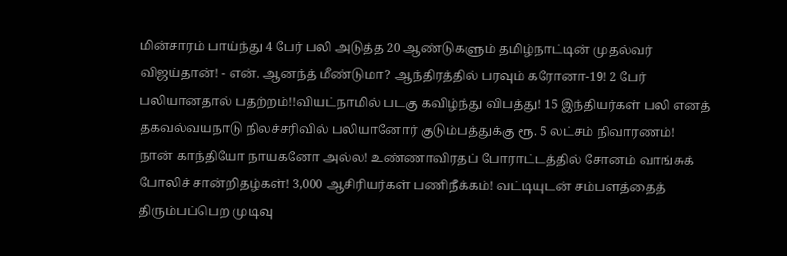மின்சாரம் பாய்ந்து 4 பேர் பலி அடுத்த 20 ஆண்டுகளும் தமிழ்நாட்டின் முதல்வர் விஜய்தான்! - என். ஆனந்த் மீண்டுமா? ஆந்திரத்தில் பரவும் கரோனா-19! 2 பேர் பலியானதால் பதற்றம்!!வியட்நாமில் படகு கவிழ்ந்து விபத்து! 15 இந்தியர்கள் பலி எனத் தகவல்வயநாடு நிலச்சரிவில் பலியானோர் குடும்பத்துக்கு ரூ. 5 லட்சம் நிவாரணம்! நான் காந்தியோ நாயகனோ அல்ல! உண்ணாவிரதப் போராட்டத்தில் சோனம் வாங்சுக் போலிச் சான்றிதழ்கள்! 3,000 ஆசிரியர்கள் பணிநீக்கம்! வட்டியுடன் சம்பளத்தைத் திரும்பப்பெற முடிவு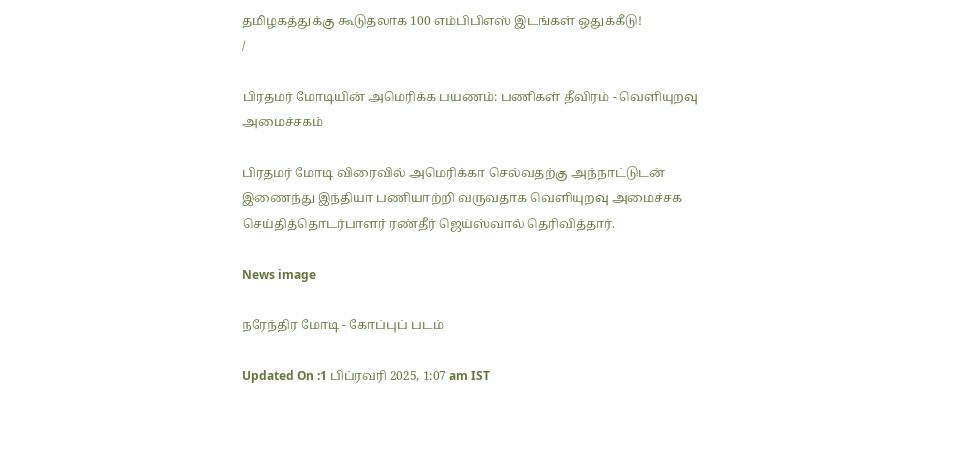தமிழகத்துக்கு கூடுதலாக 100 எம்பிபிஎஸ் இடங்கள் ஒதுக்கீடு!
/

பிரதமர் மோடியின் அமெரிக்க பயணம்: பணிகள் தீவிரம் - வெளியுறவு அமைச்சகம்

பிரதமர் மோடி விரைவில் அமெரிக்கா செல்வதற்கு அந்நாட்டுடன் இணைந்து இந்தியா பணியாற்றி வருவதாக வெளியுறவு அமைச்சக செய்தித்தொடர்பாளர் ரண்தீர் ஜெய்ஸ்வால் தெரிவித்தார்.

News image

நரேந்திர மோடி - கோப்புப் படம்

Updated On :1 பிப்ரவரி 2025, 1:07 am IST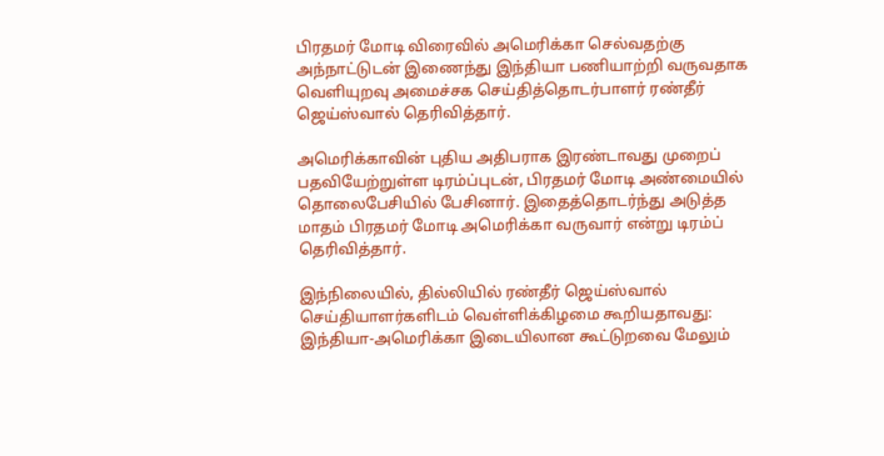பிரதமர் மோடி விரைவில் அமெரிக்கா செல்வதற்கு அந்நாட்டுடன் இணைந்து இந்தியா பணியாற்றி வருவதாக வெளியுறவு அமைச்சக செய்தித்தொடர்பாளர் ரண்தீர் ஜெய்ஸ்வால் தெரிவித்தார்.

அமெரிக்காவின் புதிய அதிபராக இரண்டாவது முறைப் பதவியேற்றுள்ள டிரம்ப்புடன், பிரதமர் மோடி அண்மையில் தொலைபேசியில் பேசினார். இதைத்தொடர்ந்து அடுத்த மாதம் பிரதமர் மோடி அமெரிக்கா வருவார் என்று டிரம்ப் தெரிவித்தார்.

இந்நிலையில், தில்லியில் ரண்தீர் ஜெய்ஸ்வால் செய்தியாளர்களிடம் வெள்ளிக்கிழமை கூறியதாவது: இந்தியா-அமெரிக்கா இடையிலான கூட்டுறவை மேலும்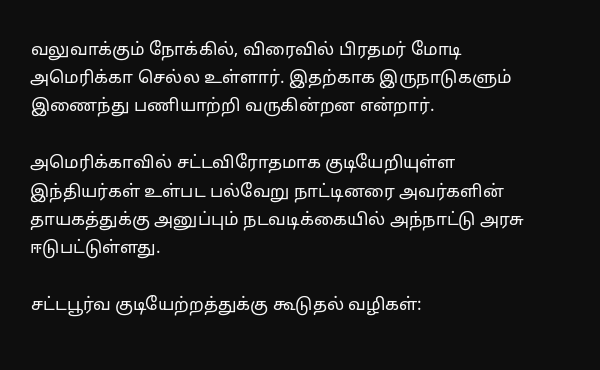வலுவாக்கும் நோக்கில், விரைவில் பிரதமர் மோடி அமெரிக்கா செல்ல உள்ளார். இதற்காக இருநாடுகளும் இணைந்து பணியாற்றி வருகின்றன என்றார்.

அமெரிக்காவில் சட்டவிரோதமாக குடியேறியுள்ள இந்தியர்கள் உள்பட பல்வேறு நாட்டினரை அவர்களின் தாயகத்துக்கு அனுப்பும் நடவடிக்கையில் அந்நாட்டு அரசு ஈடுபட்டுள்ளது.

சட்டபூர்வ குடியேற்றத்துக்கு கூடுதல் வழிகள்: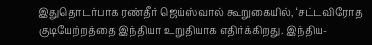இதுதொடர்பாக ரண்தீர் ஜெய்ஸ்வால் கூறுகையில், ‘சட்டவிரோத குடியேற்றத்தை இந்தியா உறுதியாக எதிர்க்கிறது. இந்திய-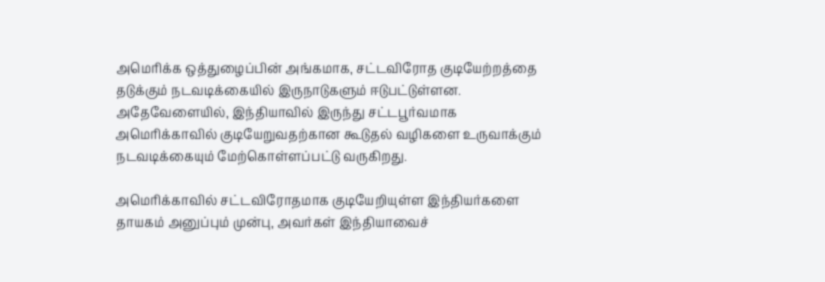அமெரிக்க ஒத்துழைப்பின் அங்கமாக, சட்டவிரோத குடியேற்றத்தை தடுக்கும் நடவடிக்கையில் இருநாடுகளும் ஈடுபட்டுள்ளன. அதேவேளையில், இந்தியாவில் இருந்து சட்டபூர்வமாக அமெரிக்காவில் குடியேறுவதற்கான கூடுதல் வழிகளை உருவாக்கும் நடவடிக்கையும் மேற்கொள்ளப்பட்டு வருகிறது.

அமெரிக்காவில் சட்டவிரோதமாக குடியேறியுள்ள இந்தியர்களை தாயகம் அனுப்பும் முன்பு, அவர்கள் இந்தியாவைச்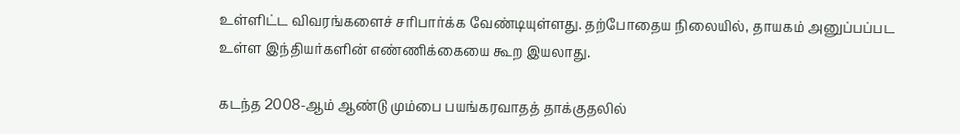உள்ளிட்ட விவரங்களைச் சரிபார்க்க வேண்டியுள்ளது. தற்போதைய நிலையில், தாயகம் அனுப்பப்பட உள்ள இந்தியர்களின் எண்ணிக்கையை கூற இயலாது.

கடந்த 2008-ஆம் ஆண்டு மும்பை பயங்கரவாதத் தாக்குதலில்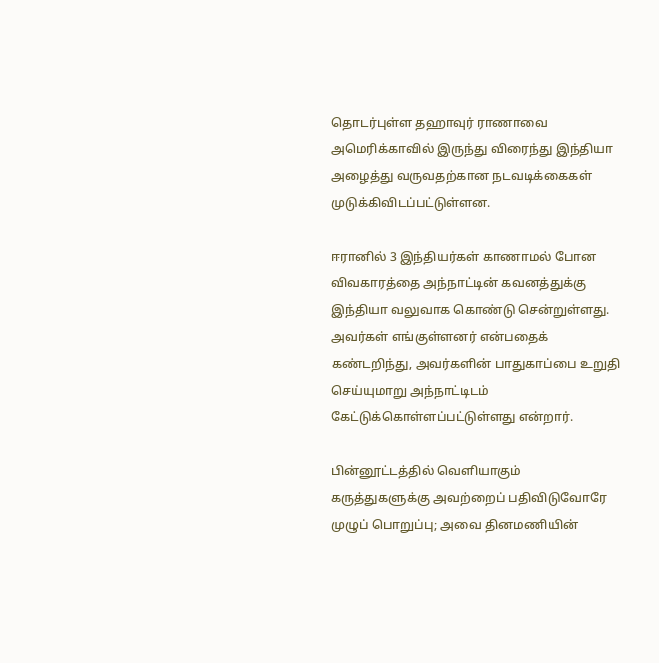தொடர்புள்ள தஹாவுர் ராணாவை அமெரிக்காவில் இருந்து விரைந்து இந்தியா அழைத்து வருவதற்கான நடவடிக்கைகள் முடுக்கிவிடப்பட்டுள்ளன.

ஈரானில் 3 இந்தியர்கள் காணாமல் போன விவகாரத்தை அந்நாட்டின் கவனத்துக்கு இந்தியா வலுவாக கொண்டு சென்றுள்ளது. அவர்கள் எங்குள்ளனர் என்பதைக் கண்டறிந்து, அவர்களின் பாதுகாப்பை உறுதி செய்யுமாறு அந்நாட்டிடம் கேட்டுக்கொள்ளப்பட்டுள்ளது என்றார்.

பின்னூட்டத்தில் வெளியாகும் கருத்துகளுக்கு அவற்றைப் பதிவிடுவோரே முழுப் பொறுப்பு; அவை தினமணியின்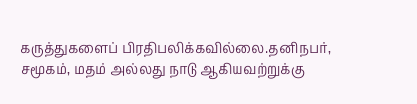கருத்துகளைப் பிரதிபலிக்கவில்லை.தனிநபர், சமூகம், மதம் அல்லது நாடு ஆகியவற்றுக்கு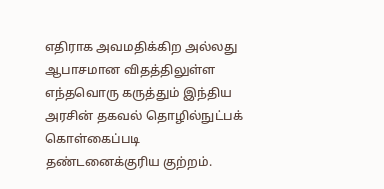எதிராக அவமதிக்கிற அல்லது ஆபாசமான விதத்திலுள்ள எந்தவொரு கருத்தும் இந்திய அரசின் தகவல் தொழில்நுட்பக் கொள்கைப்படி தண்டனைக்குரிய குற்றம்.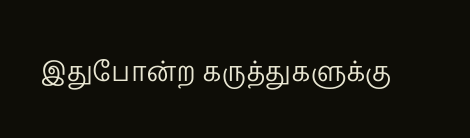இதுபோன்ற கருத்துகளுக்கு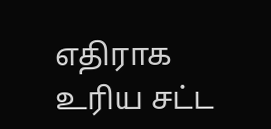எதிராக உரிய சட்ட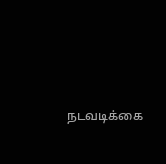நடவடிக்கை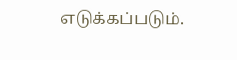எடுக்கப்படும்.